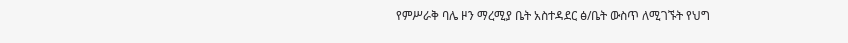የምሥራቅ ባሌ ዞን ማረሚያ ቤት አስተዳደር ፅ/ቤት ውስጥ ለሚገኙት የህግ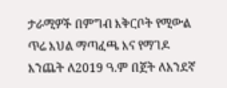ታራሚዎች በምግብ እቅርቦት የሚውል ጥሬ እህል ማጣፈጫ እና የማገዶ እንጨት ለ2019 ዓ.ም በጀት ለአንደኛ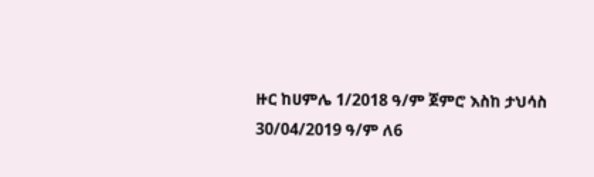ዙር ከሀምሌ 1/2018 ዓ/ም ጀምሮ እስከ ታህሳስ 30/04/2019 ዓ/ም ለ6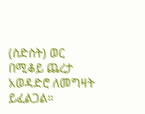(ስድስት) ወር በሚቆይ ጨረታ አወዳድሮ ለመግዛት ይፈልጋል።